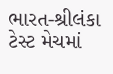ભારત-શ્રીલંકા ટેસ્ટ મેચમાં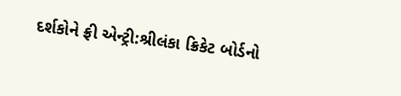દર્શકોને ફ્રી એન્ટ્રી:શ્રીલંકા ક્રિકેટ બોર્ડનો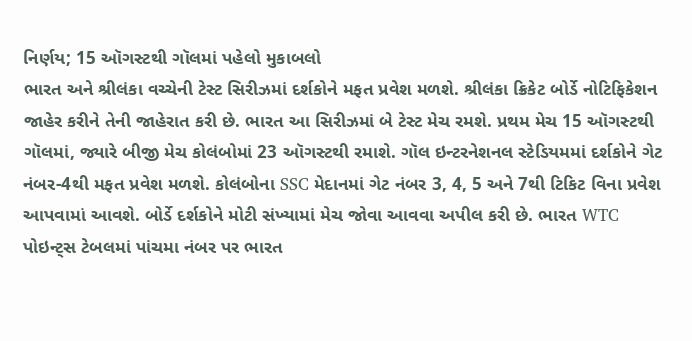નિર્ણય; 15 ઑગસ્ટથી ગૉલમાં પહેલો મુકાબલો
ભારત અને શ્રીલંકા વચ્ચેની ટેસ્ટ સિરીઝમાં દર્શકોને મફત પ્રવેશ મળશે. શ્રીલંકા ક્રિકેટ બોર્ડે નોટિફિકેશન જાહેર કરીને તેની જાહેરાત કરી છે. ભારત આ સિરીઝમાં બે ટેસ્ટ મેચ રમશે. પ્રથમ મેચ 15 ઑગસ્ટથી ગૉલમાં, જ્યારે બીજી મેચ કોલંબોમાં 23 ઑગસ્ટથી રમાશે. ગૉલ ઇન્ટરનેશનલ સ્ટેડિયમમાં દર્શકોને ગેટ નંબર-4થી મફત પ્રવેશ મળશે. કોલંબોના SSC મેદાનમાં ગેટ નંબર 3, 4, 5 અને 7થી ટિકિટ વિના પ્રવેશ આપવામાં આવશે. બોર્ડે દર્શકોને મોટી સંખ્યામાં મેચ જોવા આવવા અપીલ કરી છે. ભારત WTC પોઇન્ટ્સ ટેબલમાં પાંચમા નંબર પર ભારત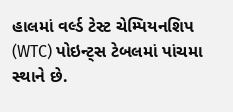હાલમાં વર્લ્ડ ટેસ્ટ ચેમ્પિયનશિપ (WTC) પોઇન્ટ્સ ટેબલમાં પાંચમા સ્થાને છે.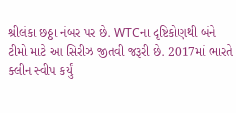શ્રીલંકા છઠ્ઠા નંબર પર છે. WTCના દૃષ્ટિકોણથી બંને ટીમો માટે આ સિરીઝ જીતવી જરૂરી છે. 2017માં ભારતે ક્લીન સ્વીપ કર્યું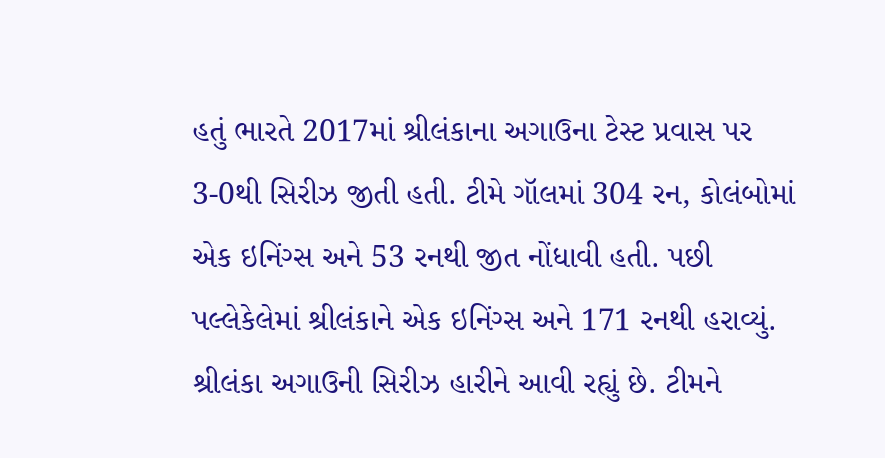હતું ભારતે 2017માં શ્રીલંકાના અગાઉના ટેસ્ટ પ્રવાસ પર 3-0થી સિરીઝ જીતી હતી. ટીમે ગૉલમાં 304 રન, કોલંબોમાં એક ઇનિંગ્સ અને 53 રનથી જીત નોંધાવી હતી. પછી પલ્લેકેલેમાં શ્રીલંકાને એક ઇનિંગ્સ અને 171 રનથી હરાવ્યું. શ્રીલંકા અગાઉની સિરીઝ હારીને આવી રહ્યું છે. ટીમને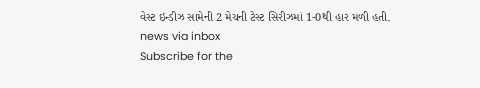વેસ્ટ ઇન્ડીઝ સામેની 2 મેચની ટેસ્ટ સિરીઝમાં 1-0થી હાર મળી હતી.
news via inbox
Subscribe for the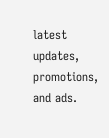latest updates, promotions, and ads.